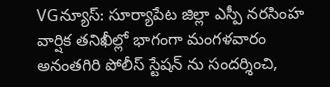VGన్యూస్: సూర్యాపేట జిల్లా ఎస్పీ నరసింహ వార్షిక తనిఖీల్లో భాగంగా మంగళవారం అనంతగిరి పోలీస్ స్టేషన్ ను సందర్శించి,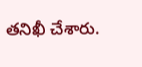తనిఖీ చేశారు.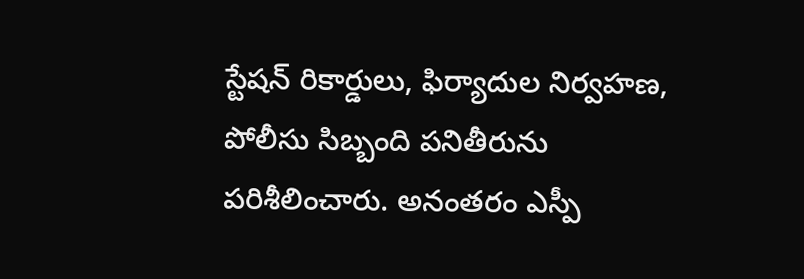స్టేషన్ రికార్డులు, ఫిర్యాదుల నిర్వహణ, పోలీసు సిబ్బంది పనితీరును పరిశీలించారు. అనంతరం ఎస్పీ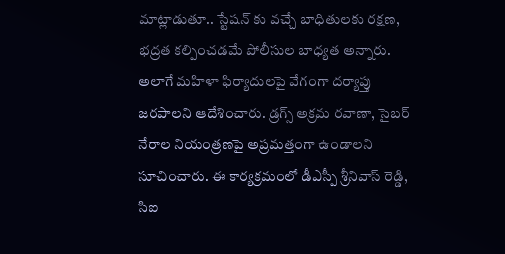మాట్లాడుతూ.. స్టేషన్ కు వచ్చే బాధితులకు రక్షణ, భద్రత కల్పించడమే పోలీసుల బాధ్యత అన్నారు. అలాగే మహిళా ఫిర్యాదులపై వేగంగా దర్యాప్తు జరపాలని ఆదేశించారు. డ్రగ్స్ అక్రమ రవాణా, సైబర్ నేరాల నియంత్రణపై అప్రమత్తంగా ఉండాలని సూచించారు. ఈ కార్యక్రమంలో డీఎస్పీ శ్రీనివాస్ రెడ్డి, సిఐ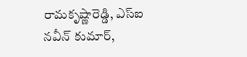రామకృష్ణారెడ్డి, ఎస్ఐ నవీన్ కుమార్,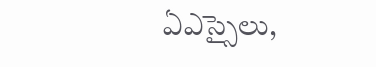ఏఎస్సైలు,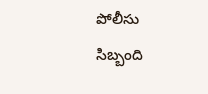పోలీసు సిబ్బంది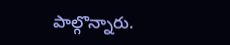పాల్గొన్నారు.